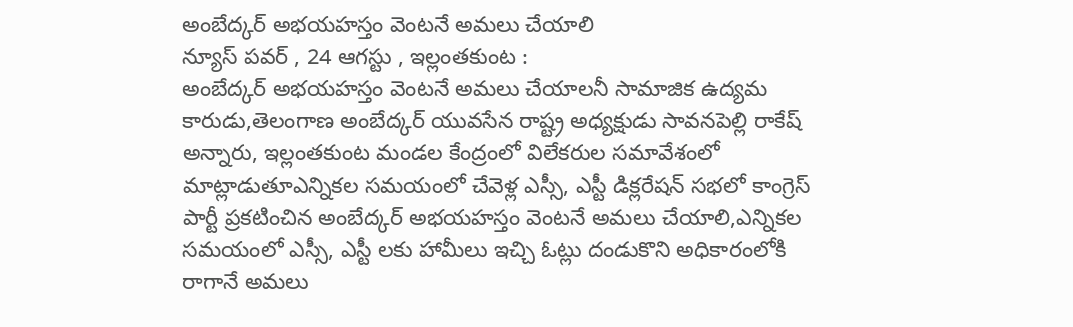అంబేద్కర్ అభయహస్తం వెంటనే అమలు చేయాలి
న్యూస్ పవర్ , 24 ఆగస్టు , ఇల్లంతకుంట :
అంబేద్కర్ అభయహస్తం వెంటనే అమలు చేయాలనీ సామాజిక ఉద్యమ కారుడు,తెలంగాణ అంబేద్కర్ యువసేన రాష్ట్ర అధ్యక్షుడు సావనపెల్లి రాకేష్ అన్నారు, ఇల్లంతకుంట మండల కేంద్రంలో విలేకరుల సమావేశంలో మాట్లాడుతూఎన్నికల సమయంలో చేవెళ్ల ఎస్సీ, ఎస్టీ డిక్లరేషన్ సభలో కాంగ్రెస్ పార్టీ ప్రకటించిన అంబేద్కర్ అభయహస్తం వెంటనే అమలు చేయాలి,ఎన్నికల సమయంలో ఎస్సీ, ఎస్టీ లకు హామీలు ఇచ్చి ఓట్లు దండుకొని అధికారంలోకి రాగానే అమలు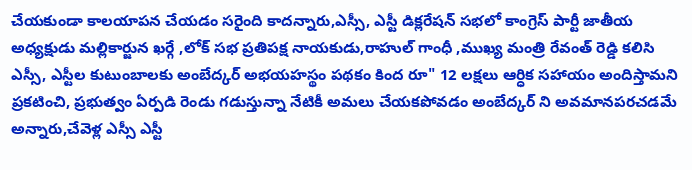చేయకుండా కాలయాపన చేయడం సరైంది కాదన్నారు,ఎస్సీ, ఎస్టీ డిక్లరేషన్ సభలో కాంగ్రెస్ పార్టీ జాతీయ అధ్యక్షుడు మల్లికార్జున ఖర్గే ,లోక్ సభ ప్రతిపక్ష నాయకుడు,రాహుల్ గాంధీ ,ముఖ్య మంత్రి రేవంత్ రెడ్డి కలిసి ఎస్సీ, ఎస్టీల కుటుంబాలకు అంబేద్కర్ అభయహస్థం పథకం కింద రూ" 12 లక్షలు ఆర్ధిక సహాయం అందిస్తామని ప్రకటించి, ప్రభుత్వం ఏర్పడి రెండు గడుస్తున్నా నేటికీ అమలు చేయకపోవడం అంబేద్కర్ ని అవమానపరచడమే అన్నారు,చేవెళ్ల ఎస్సీ ఎస్టీ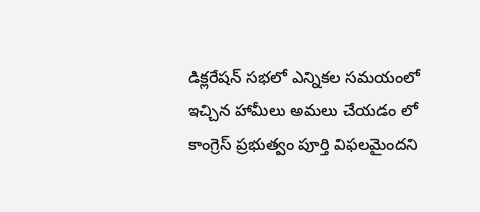డిక్లరేషన్ సభలో ఎన్నికల సమయంలో ఇచ్చిన హామీలు అమలు చేయడం లో కాంగ్రెస్ ప్రభుత్వం పూర్తి విఫలమైందని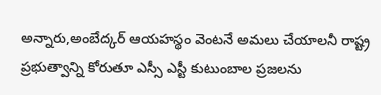అన్నారు,అంబేద్కర్ ఆయహస్థం వెంటనే అమలు చేయాలనీ రాష్ట్ర ప్రభుత్వాన్ని కోరుతూ ఎస్సీ ఎస్టీ కుటుంబాల ప్రజలను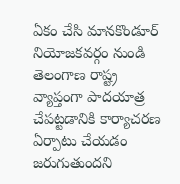ఏకం చేసి మానకొండూర్ నియోజకవర్గం నుండి తెలంగాణ రాష్ట్ర వ్యాప్తంగా పాదయాత్ర చేపట్టడానికి కార్యాచరణ ఏర్పాటు చేయడం జరుగుతుందని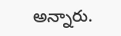అన్నారు.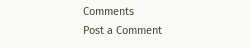Comments
Post a Comment